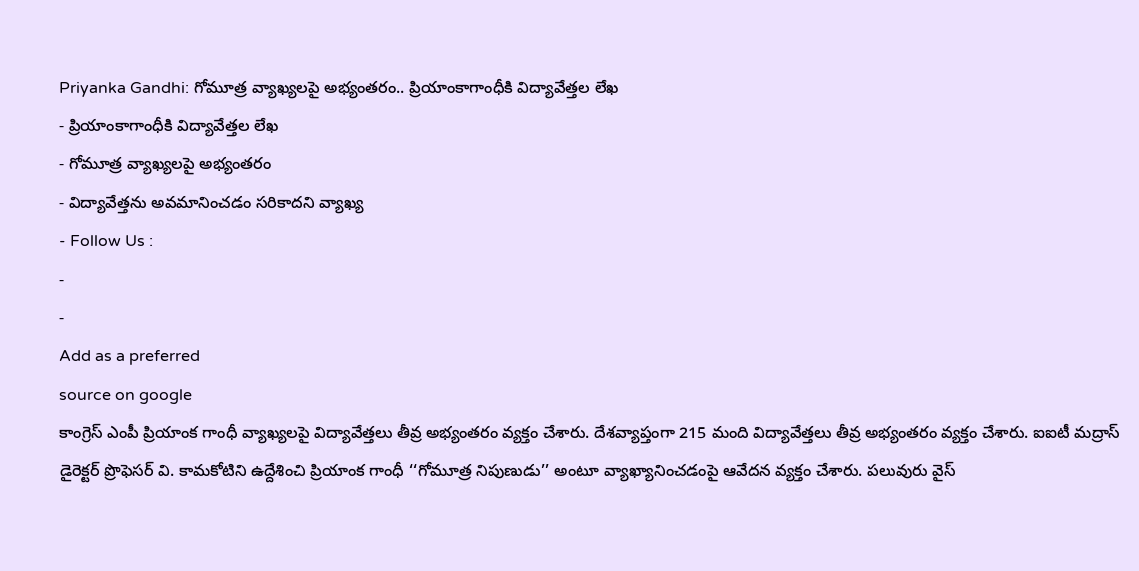Priyanka Gandhi: గోమూత్ర వ్యాఖ్యలపై అభ్యంతరం.. ప్రియాంకాగాంధీకి విద్యావేత్తల లేఖ
- ప్రియాంకాగాంధీకి విద్యావేత్తల లేఖ
- గోమూత్ర వ్యాఖ్యలపై అభ్యంతరం
- విద్యావేత్తను అవమానించడం సరికాదని వ్యాఖ్య
- Follow Us :
-
-
Add as a preferred
source on google
కాంగ్రెస్ ఎంపీ ప్రియాంక గాంధీ వ్యాఖ్యలపై విద్యావేత్తలు తీవ్ర అభ్యంతరం వ్యక్తం చేశారు. దేశవ్యాప్తంగా 215 మంది విద్యావేత్తలు తీవ్ర అభ్యంతరం వ్యక్తం చేశారు. ఐఐటీ మద్రాస్ డైరెక్టర్ ప్రొఫెసర్ వి. కామకోటిని ఉద్దేశించి ప్రియాంక గాంధీ ‘‘గోమూత్ర నిపుణుడు’’ అంటూ వ్యాఖ్యానించడంపై ఆవేదన వ్యక్తం చేశారు. పలువురు వైస్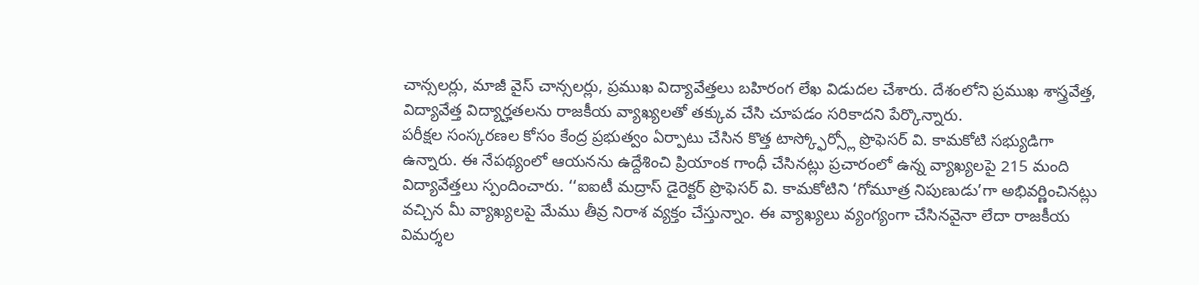చాన్సలర్లు, మాజీ వైస్ చాన్సలర్లు, ప్రముఖ విద్యావేత్తలు బహిరంగ లేఖ విడుదల చేశారు. దేశంలోని ప్రముఖ శాస్త్రవేత్త, విద్యావేత్త విద్యార్హతలను రాజకీయ వ్యాఖ్యలతో తక్కువ చేసి చూపడం సరికాదని పేర్కొన్నారు.
పరీక్షల సంస్కరణల కోసం కేంద్ర ప్రభుత్వం ఏర్పాటు చేసిన కొత్త టాస్క్ఫోర్స్లో ప్రొఫెసర్ వి. కామకోటి సభ్యుడిగా ఉన్నారు. ఈ నేపథ్యంలో ఆయనను ఉద్దేశించి ప్రియాంక గాంధీ చేసినట్లు ప్రచారంలో ఉన్న వ్యాఖ్యలపై 215 మంది విద్యావేత్తలు స్పందించారు. ‘‘ఐఐటీ మద్రాస్ డైరెక్టర్ ప్రొఫెసర్ వి. కామకోటిని ‘గోమూత్ర నిపుణుడు’గా అభివర్ణించినట్లు వచ్చిన మీ వ్యాఖ్యలపై మేము తీవ్ర నిరాశ వ్యక్తం చేస్తున్నాం. ఈ వ్యాఖ్యలు వ్యంగ్యంగా చేసినవైనా లేదా రాజకీయ విమర్శల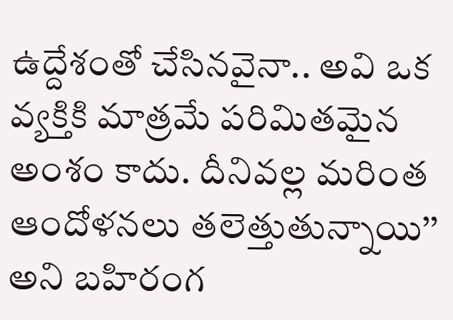ఉద్దేశంతో చేసినవైనా.. అవి ఒక వ్యక్తికి మాత్రమే పరిమితమైన అంశం కాదు. దీనివల్ల మరింత ఆందోళనలు తలెత్తుతున్నాయి’’ అని బహిరంగ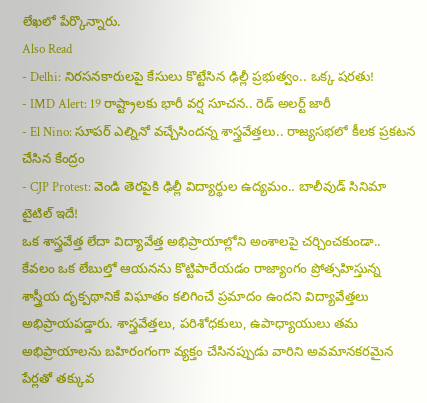లేఖలో పేర్కొన్నారు.
Also Read
- Delhi: నిరసనకారులపై కేసులు కొట్టేసిన ఢిల్లీ ప్రభుత్వం.. ఒక్క షరతు!
- IMD Alert: 19 రాష్ట్రాలకు భారీ వర్ష సూచన.. రెడ్ అలర్ట్ జారీ
- El Nino: సూపర్ ఎల్నినో వచ్చేసిందన్న శాస్త్రవేత్తలు.. రాజ్యసభలో కీలక ప్రకటన చేసిన కేంద్రం
- CJP Protest: వెండి తెరపైకి ఢిల్లీ విద్యార్థుల ఉద్యమం.. బాలీవుడ్ సినిమా టైటిల్ ఇదే!
ఒక శాస్త్రవేత్త లేదా విద్యావేత్త అభిప్రాయాల్లోని అంశాలపై చర్చించకుండా.. కేవలం ఒక లేబుల్తో ఆయనను కొట్టిపారేయడం రాజ్యాంగం ప్రోత్సహిస్తున్న శాస్త్రీయ దృక్పథానికే విఘాతం కలిగించే ప్రమాదం ఉందని విద్యావేత్తలు అభిప్రాయపడ్డారు. శాస్త్రవేత్తలు, పరిశోధకులు, ఉపాధ్యాయులు తమ అభిప్రాయాలను బహిరంగంగా వ్యక్తం చేసినప్పుడు వారిని అవమానకరమైన పేర్లతో తక్కువ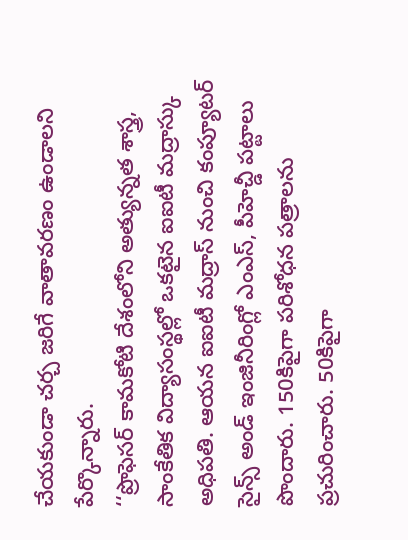చేయకుండా చర్చ జరిగే వాతావరణం ఉండాలని పేర్కొన్నారు.
‘‘ప్రొఫెసర్ కామకోటి దేశంలోని అత్యున్నత శాస్త్ర, సాంకేతిక విద్యాసంస్థల్లో ఒకటైన ఐఐటీ మద్రాస్కు అధిపతి. ఆయన ఐఐటీ మద్రాస్ నుంచి కంప్యూటర్ సైన్స్ అండ్ ఇంజినీరింగ్లో ఎంఎస్, పీహెచ్డీ పట్టాలు పొందారు. 150కిపైగా పరిశోధన పత్రాలను ప్రచురించారు. 50కిపైగా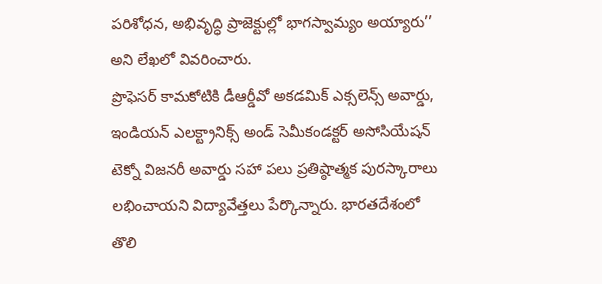పరిశోధన, అభివృద్ధి ప్రాజెక్టుల్లో భాగస్వామ్యం అయ్యారు’’ అని లేఖలో వివరించారు.
ప్రొఫెసర్ కామకోటికి డీఆర్డీవో అకడమిక్ ఎక్సలెన్స్ అవార్డు, ఇండియన్ ఎలక్ట్రానిక్స్ అండ్ సెమీకండక్టర్ అసోసియేషన్ టెక్నో విజనరీ అవార్డు సహా పలు ప్రతిష్ఠాత్మక పురస్కారాలు లభించాయని విద్యావేత్తలు పేర్కొన్నారు. భారతదేశంలో తొలి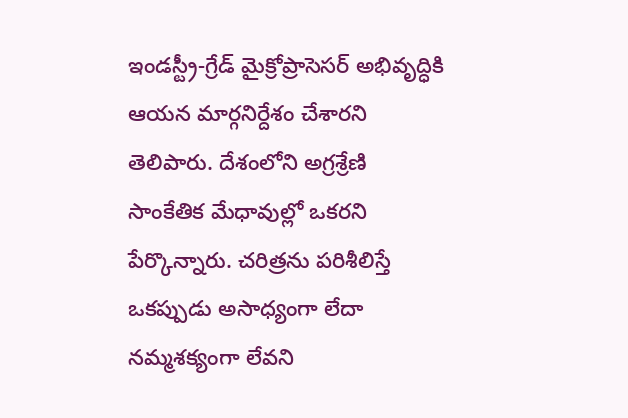ఇండస్ట్రీ-గ్రేడ్ మైక్రోప్రాసెసర్ అభివృద్ధికి ఆయన మార్గనిర్దేశం చేశారని తెలిపారు. దేశంలోని అగ్రశ్రేణి సాంకేతిక మేధావుల్లో ఒకరని పేర్కొన్నారు. చరిత్రను పరిశీలిస్తే ఒకప్పుడు అసాధ్యంగా లేదా నమ్మశక్యంగా లేవని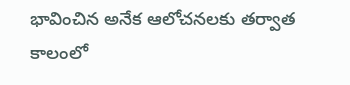భావించిన అనేక ఆలోచనలకు తర్వాత కాలంలో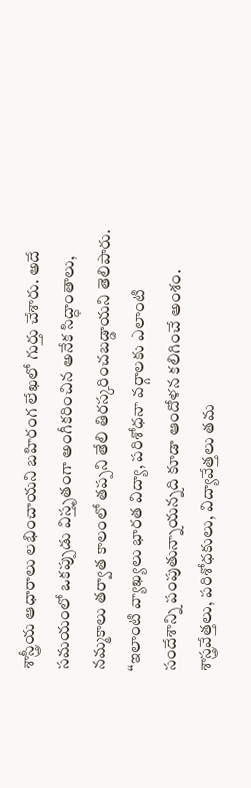శాస్త్రీయ ఆధారాలు లభించాయని బహిరంగ లేఖలో గుర్తు చేశారు. అదే సమయంలో ఒకప్పుడు విస్తృతంగా అంగీకరించిన అనేక సిద్ధాంతాలు, నమ్మకాలు తర్వాత కాలంలో తప్పని తేలి తిరస్కరించబడ్డాయని తెలిపారు.
‘‘ఇలాంటి వ్యాఖ్యలు భారత విద్యా, పరిశోధనా వర్గాలకు ఎలాంటి సందేశాన్ని పంపుతున్నాయన్నది కూడా ఆందోళన కలిగించే అంశం. శాస్త్రవేత్తలు, పరిశోధకులు, విద్యావేత్తలు తమ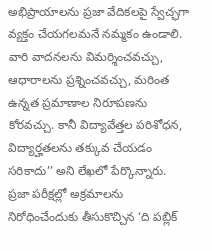అభిప్రాయాలను ప్రజా వేదికలపై స్వేచ్ఛగా వ్యక్తం చేయగలమనే నమ్మకం ఉండాలి. వారి వాదనలను విమర్శించవచ్చు, ఆధారాలను ప్రశ్నించవచ్చు, మరింత ఉన్నత ప్రమాణాల నిరూపణను కోరవచ్చు. కానీ విద్యావేత్తల పరిశోధన, విద్యార్హతలను తక్కువ చేయడం సరికాదు’’ అని లేఖలో పేర్కొన్నారు.
ప్రజా పరీక్షల్లో అక్రమాలను నిరోధించేందుకు తీసుకొచ్చిన ‘ది పబ్లిక్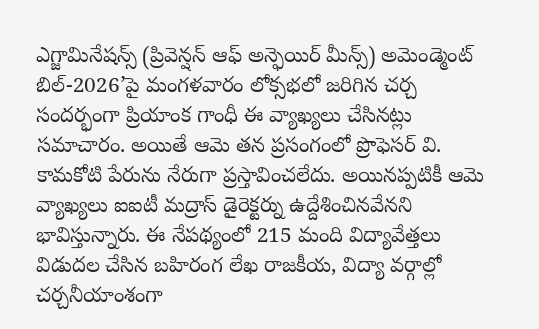ఎగ్జామినేషన్స్ (ప్రివెన్షన్ ఆఫ్ అన్ఫెయిర్ మీన్స్) అమెండ్మెంట్ బిల్-2026’పై మంగళవారం లోక్సభలో జరిగిన చర్చ సందర్భంగా ప్రియాంక గాంధీ ఈ వ్యాఖ్యలు చేసినట్లు సమాచారం. అయితే ఆమె తన ప్రసంగంలో ప్రొఫెసర్ వి. కామకోటి పేరును నేరుగా ప్రస్తావించలేదు. అయినప్పటికీ ఆమె వ్యాఖ్యలు ఐఐటీ మద్రాస్ డైరెక్టర్ను ఉద్దేశించినవేనని భావిస్తున్నారు. ఈ నేపథ్యంలో 215 మంది విద్యావేత్తలు విడుదల చేసిన బహిరంగ లేఖ రాజకీయ, విద్యా వర్గాల్లో చర్చనీయాంశంగా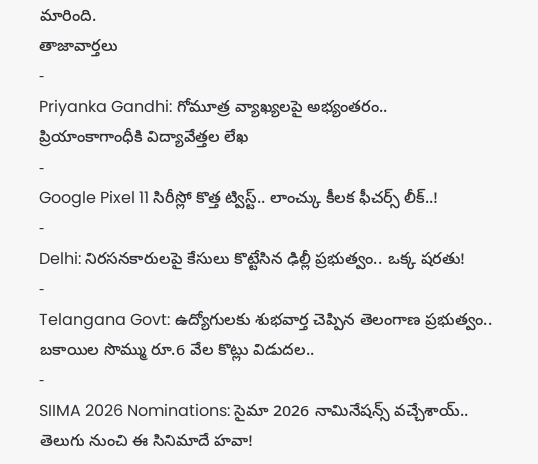మారింది.
తాజావార్తలు
-
Priyanka Gandhi: గోమూత్ర వ్యాఖ్యలపై అభ్యంతరం.. ప్రియాంకాగాంధీకి విద్యావేత్తల లేఖ
-
Google Pixel 11 సిరీస్లో కొత్త ట్విస్ట్.. లాంచ్కు కీలక ఫీచర్స్ లీక్..!
-
Delhi: నిరసనకారులపై కేసులు కొట్టేసిన ఢిల్లీ ప్రభుత్వం.. ఒక్క షరతు!
-
Telangana Govt: ఉద్యోగులకు శుభవార్త చెప్పిన తెలంగాణ ప్రభుత్వం.. బకాయిల సొమ్ము రూ.6 వేల కొట్లు విడుదల..
-
SIIMA 2026 Nominations: సైమా 2026 నామినేషన్స్ వచ్చేశాయ్.. తెలుగు నుంచి ఈ సినిమాదే హవా!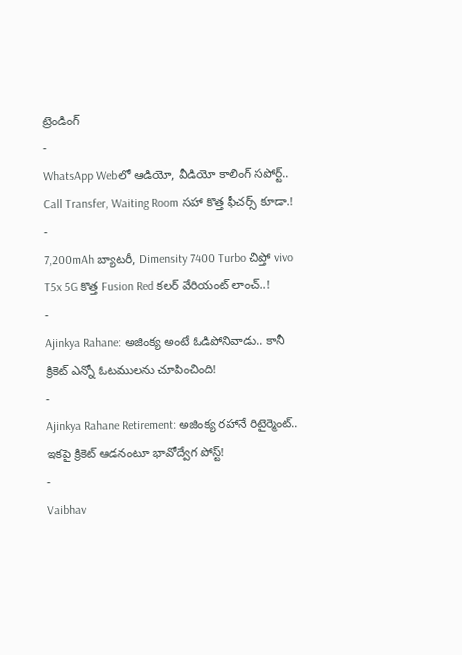ట్రెండింగ్
-
WhatsApp Webలో ఆడియో, వీడియో కాలింగ్ సపోర్ట్.. Call Transfer, Waiting Room సహా కొత్త ఫీచర్స్ కూడా.!
-
7,200mAh బ్యాటరీ, Dimensity 7400 Turbo చిప్తో vivo T5x 5G కొత్త Fusion Red కలర్ వేరియంట్ లాంచ్..!
-
Ajinkya Rahane: అజింక్య అంటే ఓడిపోనివాడు.. కానీ క్రికెట్ ఎన్నో ఓటములను చూపించింది!
-
Ajinkya Rahane Retirement: అజింక్య రహానే రిటైర్మెంట్.. ఇకపై క్రికెట్ ఆడనంటూ భావోద్వేగ పోస్ట్!
-
Vaibhav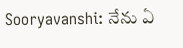Sooryavanshi: నేను ఏ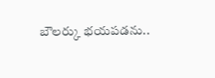బౌలర్కు భయపడను..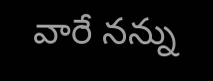వారే నన్ను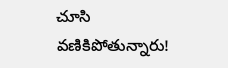చూసి వణికిపోతున్నారు!